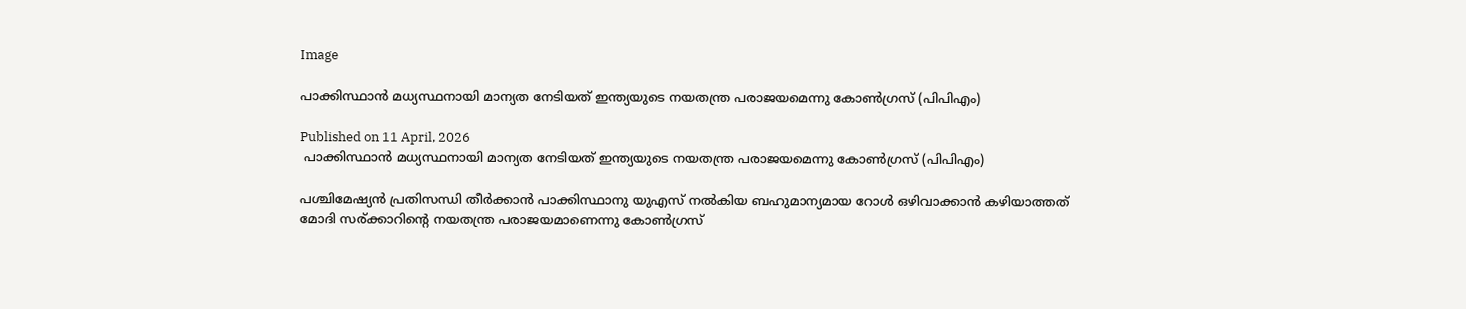Image

പാക്കിസ്ഥാൻ മധ്യസ്ഥനായി മാന്യത നേടിയത് ഇന്ത്യയുടെ നയതന്ത്ര പരാജയമെന്നു കോൺഗ്രസ് (പിപിഎം)

Published on 11 April, 2026
 പാക്കിസ്ഥാൻ മധ്യസ്ഥനായി മാന്യത നേടിയത് ഇന്ത്യയുടെ നയതന്ത്ര പരാജയമെന്നു കോൺഗ്രസ് (പിപിഎം)

പശ്ചിമേഷ്യൻ പ്രതിസന്ധി തീർക്കാൻ പാക്കിസ്ഥാനു യുഎസ് നൽകിയ ബഹുമാന്യമായ റോൾ ഒഴിവാക്കാൻ കഴിയാത്തത് മോദി സര്ക്കാറിന്റെ നയതന്ത്ര പരാജയമാണെന്നു കോൺഗ്രസ്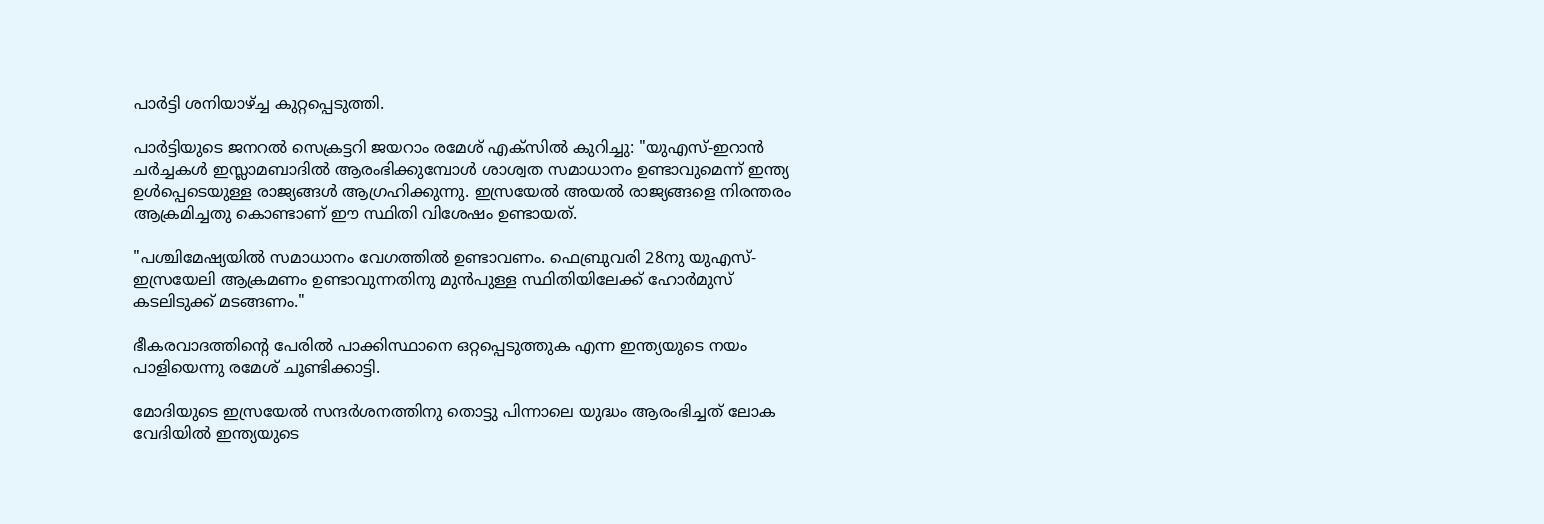പാർട്ടി ശനിയാഴ്ച്ച കുറ്റപ്പെടുത്തി.

പാർട്ടിയുടെ ജനറൽ സെക്രട്ടറി ജയറാം രമേശ് എക്‌സിൽ കുറിച്ചു: "യുഎസ്-ഇറാൻ ചർച്ചകൾ ഇസ്ലാമബാദിൽ ആരംഭിക്കുമ്പോൾ ശാശ്വത സമാധാനം ഉണ്ടാവുമെന്ന് ഇന്ത്യ ഉൾപ്പെടെയുള്ള രാജ്യങ്ങൾ ആഗ്രഹിക്കുന്നു. ഇസ്രയേൽ അയൽ രാജ്യങ്ങളെ നിരന്തരം ആക്രമിച്ചതു കൊണ്ടാണ് ഈ സ്ഥിതി വിശേഷം ഉണ്ടായത്.

"പശ്ചിമേഷ്യയിൽ സമാധാനം വേഗത്തിൽ ഉണ്ടാവണം. ഫെബ്രുവരി 28നു യുഎസ്-ഇസ്രയേലി ആക്രമണം ഉണ്ടാവുന്നതിനു മുൻപുള്ള സ്ഥിതിയിലേക്ക് ഹോർമുസ് കടലിടുക്ക് മടങ്ങണം."

ഭീകരവാദത്തിന്റെ പേരിൽ പാക്കിസ്ഥാനെ ഒറ്റപ്പെടുത്തുക എന്ന ഇന്ത്യയുടെ നയം പാളിയെന്നു രമേശ് ചൂണ്ടിക്കാട്ടി.

മോദിയുടെ ഇസ്രയേൽ സന്ദർശനത്തിനു തൊട്ടു പിന്നാലെ യുദ്ധം ആരംഭിച്ചത് ലോക വേദിയിൽ ഇന്ത്യയുടെ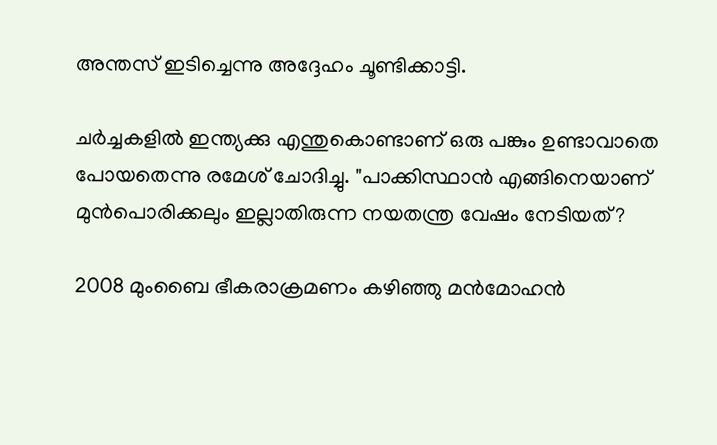അന്തസ് ഇടിച്ചെന്നു അദ്ദേഹം ചൂണ്ടിക്കാട്ടി.

ചർച്ചകളിൽ ഇന്ത്യക്കു എന്തുകൊണ്ടാണ് ഒരു പങ്കും ഉണ്ടാവാതെ പോയതെന്നു രമേശ് ചോദിച്ചു. "പാക്കിസ്ഥാൻ എങ്ങിനെയാണ് മുൻപൊരിക്കലും ഇല്ലാതിരുന്ന നയതന്ത്ര വേഷം നേടിയത്?

2008 മുംബൈ ഭീകരാക്രമണം കഴിഞ്ഞു മൻമോഹൻ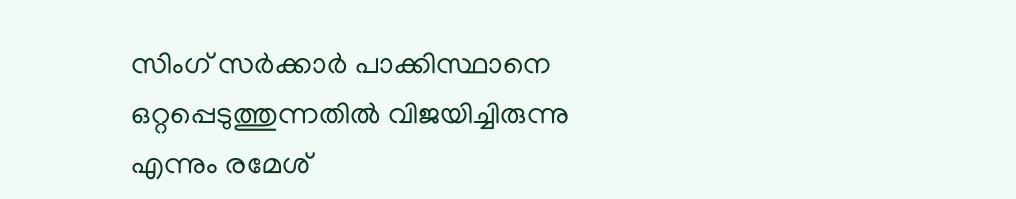സിംഗ് സർക്കാർ പാക്കിസ്ഥാനെ ഒറ്റപ്പെടുത്തുന്നതിൽ വിജയിച്ചിരുന്നു എന്നും രമേശ്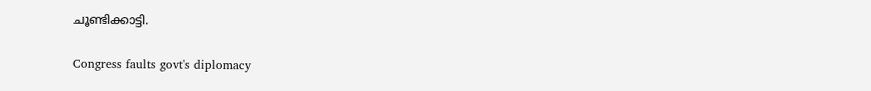ചൂണ്ടിക്കാട്ടി.

Congress faults govt's diplomacy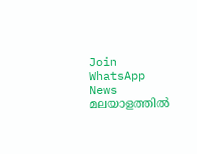Join WhatsApp News
മലയാളത്തില്‍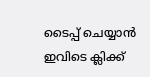ടൈപ്പ് ചെയ്യാന്‍ ഇവിടെ ക്ലിക്ക്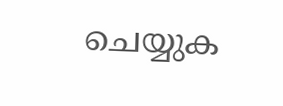ചെയ്യുക